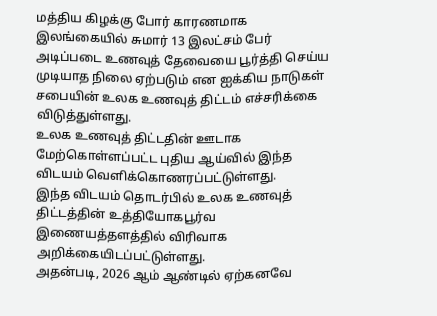மத்திய கிழக்கு போர் காரணமாக இலங்கையில் சுமார் 13 இலட்சம் பேர் அடிப்படை உணவுத் தேவையை பூர்த்தி செய்ய முடியாத நிலை ஏற்படும் என ஐக்கிய நாடுகள் சபையின் உலக உணவுத் திட்டம் எச்சரிக்கை விடுத்துள்ளது.
உலக உணவுத் திட்டதின் ஊடாக மேற்கொள்ளப்பட்ட புதிய ஆய்வில் இந்த விடயம் வெளிக்கொணரப்பட்டுள்ளது.
இந்த விடயம் தொடர்பில் உலக உணவுத் திட்டத்தின் உத்தியோகபூர்வ இணையத்தளத்தில் விரிவாக அறிக்கையிடப்பட்டுள்ளது.
அதன்படி, 2026 ஆம் ஆண்டில் ஏற்கனவே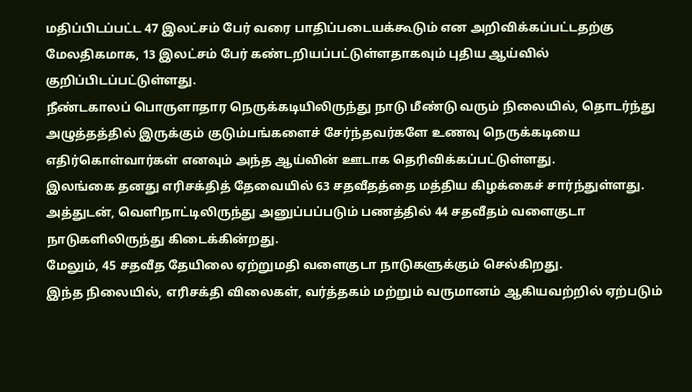மதிப்பிடப்பட்ட 47 இலட்சம் பேர் வரை பாதிப்படையக்கூடும் என அறிவிக்கப்பட்டதற்கு மேலதிகமாக, 13 இலட்சம் பேர் கண்டறியப்பட்டுள்ளதாகவும் புதிய ஆய்வில் குறிப்பிடப்பட்டுள்ளது.
நீண்டகாலப் பொருளாதார நெருக்கடியிலிருந்து நாடு மீண்டு வரும் நிலையில், தொடர்ந்து அழுத்தத்தில் இருக்கும் குடும்பங்களைச் சேர்ந்தவர்களே உணவு நெருக்கடியை எதிர்கொள்வார்கள் எனவும் அந்த ஆய்வின் ஊடாக தெரிவிக்கப்பட்டுள்ளது.
இலங்கை தனது எரிசக்தித் தேவையில் 63 சதவீதத்தை மத்திய கிழக்கைச் சார்ந்துள்ளது.
அத்துடன், வெளிநாட்டிலிருந்து அனுப்பப்படும் பணத்தில் 44 சதவீதம் வளைகுடா நாடுகளிலிருந்து கிடைக்கின்றது.
மேலும், 45 சதவீத தேயிலை ஏற்றுமதி வளைகுடா நாடுகளுக்கும் செல்கிறது.
இந்த நிலையில், எரிசக்தி விலைகள், வர்த்தகம் மற்றும் வருமானம் ஆகியவற்றில் ஏற்படும்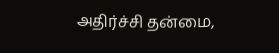அதிர்ச்சி தன்மை,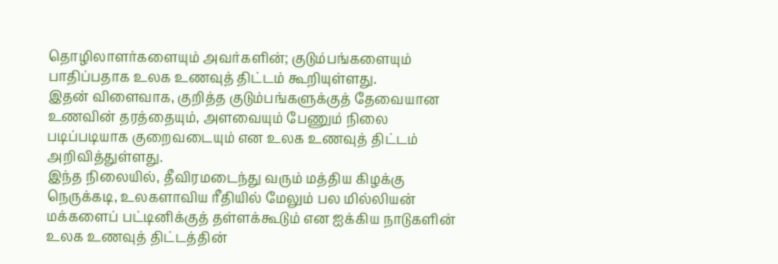தொழிலாளர்களையும் அவர்களின்; குடும்பங்களையும் பாதிப்பதாக உலக உணவுத் திட்டம் கூறியுள்ளது.
இதன் விளைவாக, குறித்த குடும்பங்களுக்குத் தேவையான உணவின் தரத்தையும், அளவையும் பேணும் நிலை படிப்படியாக குறைவடையும் என உலக உணவுத் திட்டம் அறிவித்துள்ளது.
இந்த நிலையில், தீவிரமடைந்து வரும் மத்திய கிழக்கு நெருக்கடி, உலகளாவிய ரீதியில் மேலும் பல மில்லியன் மக்களைப் பட்டினிக்குத் தள்ளக்கூடும் என ஐக்கிய நாடுகளின் உலக உணவுத் திட்டத்தின்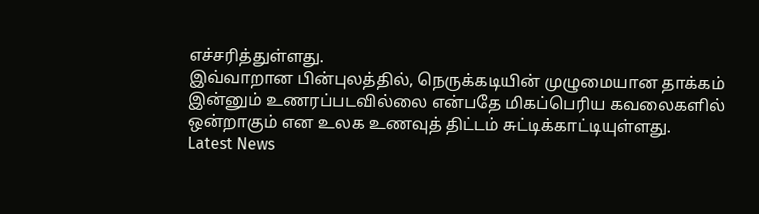எச்சரித்துள்ளது.
இவ்வாறான பின்புலத்தில், நெருக்கடியின் முழுமையான தாக்கம் இன்னும் உணரப்படவில்லை என்பதே மிகப்பெரிய கவலைகளில் ஒன்றாகும் என உலக உணவுத் திட்டம் சுட்டிக்காட்டியுள்ளது.
Latest News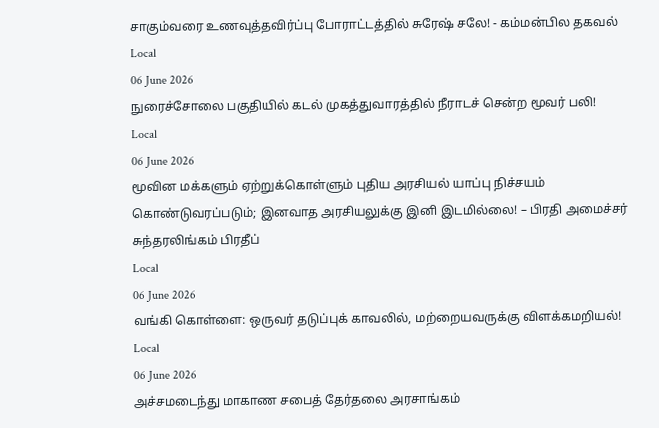சாகும்வரை உணவுத்தவிர்ப்பு போராட்டத்தில் சுரேஷ் சலே! - கம்மன்பில தகவல்
Local
06 June 2026
நுரைச்சோலை பகுதியில் கடல் முகத்துவாரத்தில் நீராடச் சென்ற மூவர் பலி!
Local
06 June 2026
மூவின மக்களும் ஏற்றுக்கொள்ளும் புதிய அரசியல் யாப்பு நிச்சயம் கொண்டுவரப்படும்; இனவாத அரசியலுக்கு இனி இடமில்லை! – பிரதி அமைச்சர் சுந்தரலிங்கம் பிரதீப்
Local
06 June 2026
வங்கி கொள்ளை: ஒருவர் தடுப்புக் காவலில், மற்றையவருக்கு விளக்கமறியல்!
Local
06 June 2026
அச்சமடைந்து மாகாண சபைத் தேர்தலை அரசாங்கம்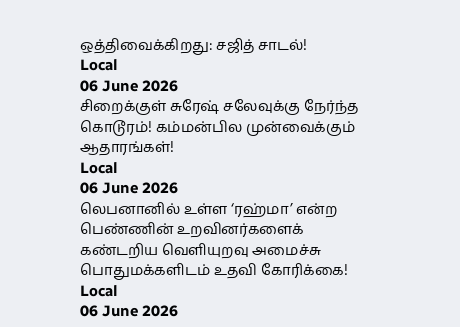ஒத்திவைக்கிறது: சஜித் சாடல்!
Local
06 June 2026
சிறைக்குள் சுரேஷ் சலேவுக்கு நேர்ந்த கொடூரம்! கம்மன்பில முன்வைக்கும் ஆதாரங்கள்!
Local
06 June 2026
லெபனானில் உள்ள ‘ரஹ்மா’ என்ற பெண்ணின் உறவினர்களைக் கண்டறிய வெளியுறவு அமைச்சு பொதுமக்களிடம் உதவி கோரிக்கை!
Local
06 June 2026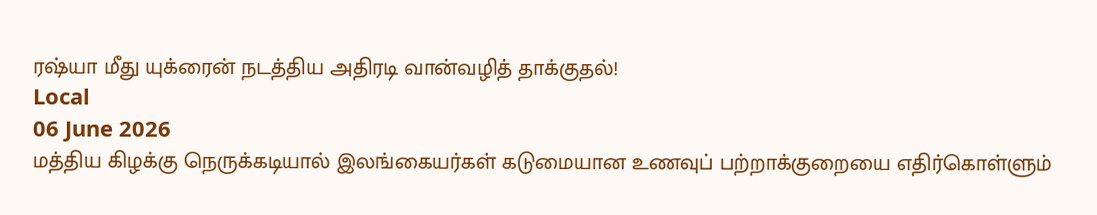ரஷ்யா மீது யுக்ரைன் நடத்திய அதிரடி வான்வழித் தாக்குதல்!
Local
06 June 2026
மத்திய கிழக்கு நெருக்கடியால் இலங்கையர்கள் கடுமையான உணவுப் பற்றாக்குறையை எதிர்கொள்ளும்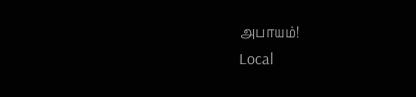அபாயம்!
Local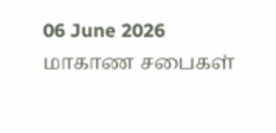06 June 2026
மாகாண சபைகள்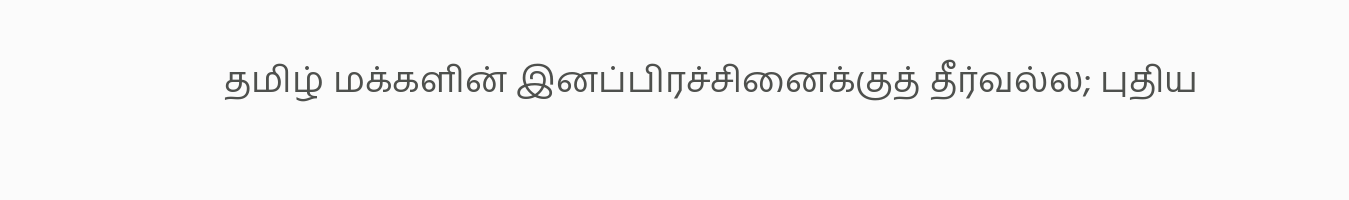தமிழ் மக்களின் இனப்பிரச்சினைக்குத் தீர்வல்ல; புதிய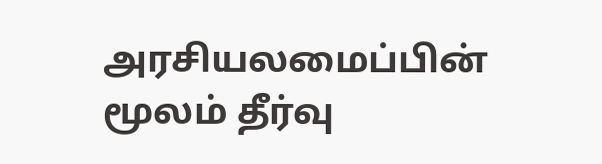அரசியலமைப்பின் மூலம் தீர்வு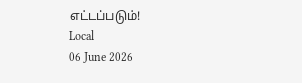எட்டப்படும்!
Local
06 June 2026